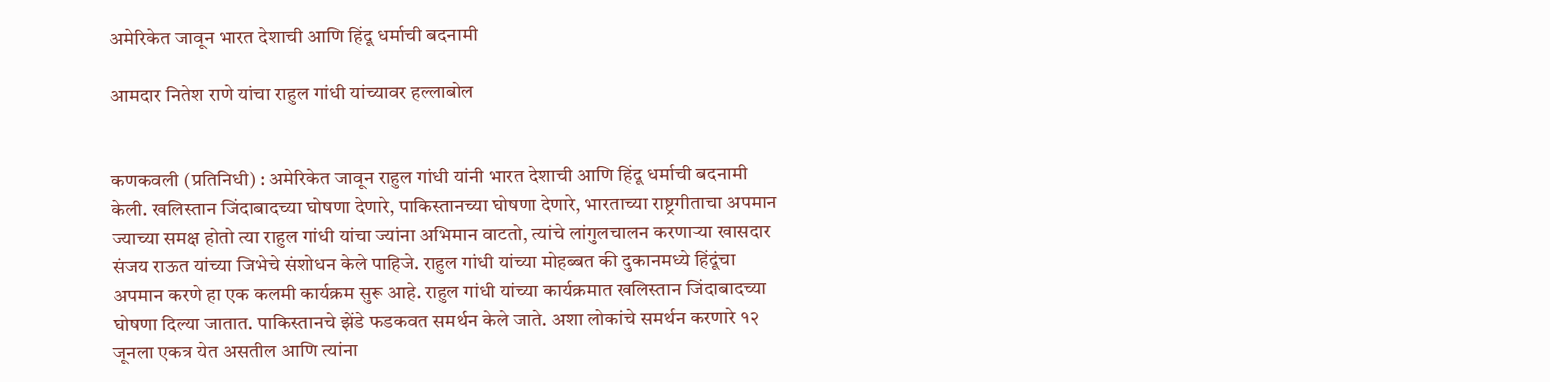अमेरिकेत जावून भारत देशाची आणि हिंदू धर्माची बदनामी

आमदार नितेश राणे यांचा राहुल गांधी यांच्यावर हल्लाबोल


कणकवली (प्रतिनिधी) : अमेरिकेत जावून राहुल गांधी यांनी भारत देशाची आणि हिंदू धर्माची बदनामी केली. खलिस्तान जिंदाबादच्या घोषणा देणारे, पाकिस्तानच्या घोषणा देणारे, भारताच्या राष्ट्रगीताचा अपमान ज्याच्या समक्ष होतो त्या राहुल गांधी यांचा ज्यांना अभिमान वाटतो, त्यांचे लांगुलचालन करणाऱ्या खासदार संजय राऊत यांच्या जिभेचे संशोधन केले पाहिजे. राहुल गांधी यांच्या मोहब्बत की दुकानमध्ये हिंदूंचा अपमान करणे हा एक कलमी कार्यक्रम सुरू आहे. राहुल गांधी यांच्या कार्यक्रमात खलिस्तान जिंदाबादच्या घोषणा दिल्या जातात. पाकिस्तानचे झेंडे फडकवत समर्थन केले जाते. अशा लोकांचे समर्थन करणारे १२ जूनला एकत्र येत असतील आणि त्यांना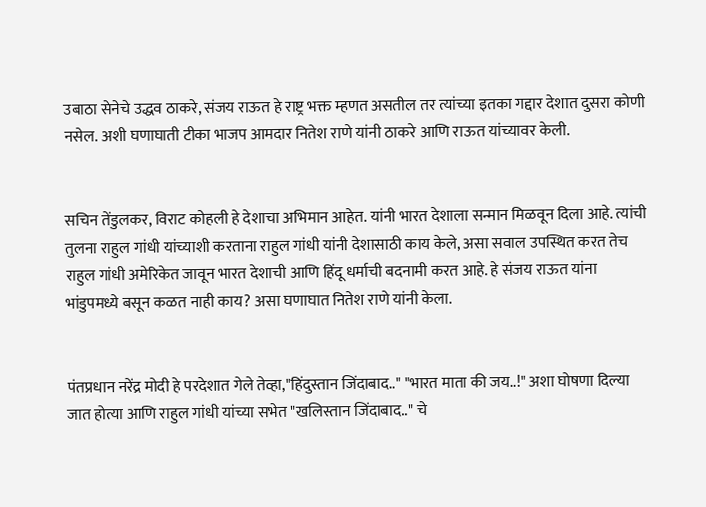उबाठा सेनेचे उद्धव ठाकरे, संजय राऊत हे राष्ट्र भक्त म्हणत असतील तर त्यांच्या इतका गद्दार देशात दुसरा कोणी नसेल. अशी घणाघाती टीका भाजप आमदार नितेश राणे यांनी ठाकरे आणि राऊत यांच्यावर केली.


सचिन तेंडुलकर, विराट कोहली हे देशाचा अभिमान आहेत. यांनी भारत देशाला सन्मान मिळवून दिला आहे. त्यांची तुलना राहुल गांधी यांच्याशी करताना राहुल गांधी यांनी देशासाठी काय केले, असा सवाल उपस्थित करत तेच राहुल गांधी अमेरिकेत जावून भारत देशाची आणि हिंदू धर्माची बदनामी करत आहे. हे संजय राऊत यांना भांडुपमध्ये बसून कळत नाही काय? असा घणाघात नितेश राणे यांनी केला.


पंतप्रधान नरेंद्र मोदी हे परदेशात गेले तेव्हा,"हिंदुस्तान जिंदाबाद.." "भारत माता की जय..!" अशा घोषणा दिल्या जात होत्या आणि राहुल गांधी यांच्या सभेत "खलिस्तान जिंदाबाद.." चे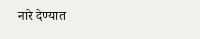नारे देण्यात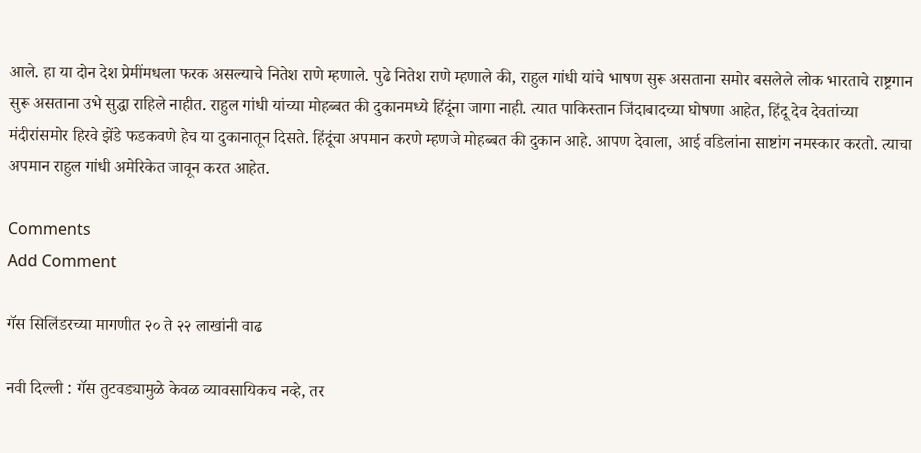आले. हा या दोन देश प्रेमींमधला फरक असल्याचे नितेश राणे म्हणाले. पुढे नितेश राणे म्हणाले की, राहुल गांधी यांचे भाषण सुरू असताना समोर बसलेले लोक भारताचे राष्ट्रगान सुरू असताना उभे सुद्धा राहिले नाहीत. राहुल गांधी यांच्या मोहब्बत की दुकानमध्ये हिंदूंना जागा नाही. त्यात पाकिस्तान जिंदाबादच्या घोषणा आहेत, हिंदू देव देवतांच्या मंदीरांसमोर हिरवे झेंडे फडकवणे हेच या दुकानातून दिसते. हिंदूंचा अपमान करणे म्हणजे मोहब्बत की दुकान आहे. आपण देवाला, आई वडिलांना साष्टांग नमस्कार करतो. त्याचा अपमान राहुल गांधी अमेरिकेत जावून करत आहेत.

Comments
Add Comment

गॅस सिलिंडरच्या मागणीत २० ते २२ लाखांनी वाढ

नवी दिल्ली : गॅस तुटवड्यामुळे केवळ व्यावसायिकच नव्हे, तर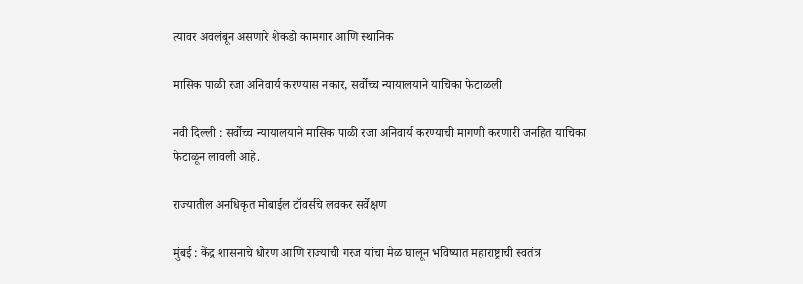त्यावर अवलंबून असणारे शेकडो कामगार आणि स्थानिक

मासिक पाळी रजा अनिवार्य करण्यास नकार, सर्वोच्च न्यायालयाने याचिका फेटाळली

नवी दिल्ली : सर्वोच्च न्यायालयाने मासिक पाळी रजा अनिवार्य करण्याची मागणी करणारी जनहित याचिका फेटाळून लावली आहे.

राज्यातील अनधिकृत मोबाईल टॉवर्सचे लवकर सर्वेक्षण

मुंबई : केंद्र शासनाचे धोरण आणि राज्याची गरज यांचा मेळ घालून भविष्यात महाराष्ट्राची स्वतंत्र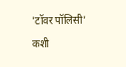'टॉवर पॉलिसी' कशी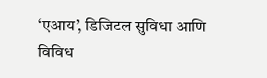‘एआय’, डिजिटल सुविधा आणि विविध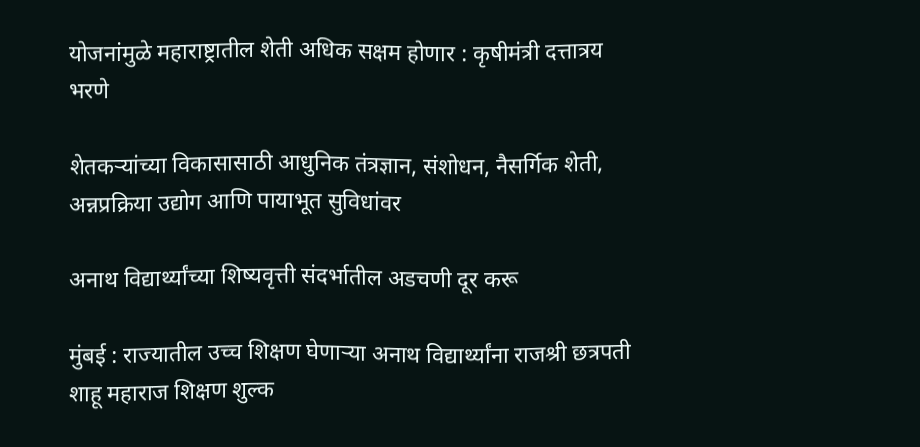योजनांमुळे महाराष्ट्रातील शेती अधिक सक्षम होणार : कृषीमंत्री दत्तात्रय भरणे

शेतकऱ्यांच्या विकासासाठी आधुनिक तंत्रज्ञान, संशोधन, नैसर्गिक शेती, अन्नप्रक्रिया उद्योग आणि पायाभूत सुविधांवर

अनाथ विद्यार्थ्यांच्या शिष्यवृत्ती संदर्भातील अडचणी दूर करू

मुंबई : राज्यातील उच्च शिक्षण घेणाऱ्या अनाथ विद्यार्थ्यांना राजश्री छत्रपती शाहू महाराज शिक्षण शुल्क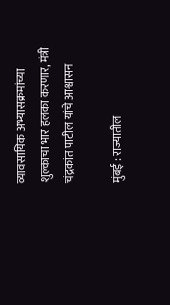व्यावसायिक अभ्यासक्रमांच्या शुल्काचा भार हलका करणार, मंत्री चंद्रकांत पाटील यांचे आश्वासन

मुंबई : राज्यातील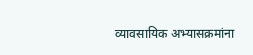व्यावसायिक अभ्यासक्रमांना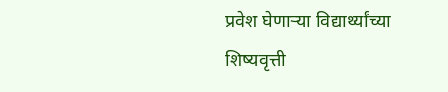प्रवेश घेणाऱ्या विद्यार्थ्यांच्या शिष्यवृत्ती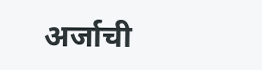अर्जाची